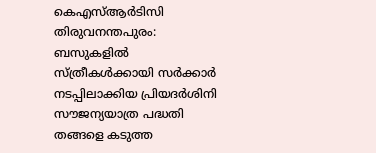കെഎസ്ആർടിസി തിരുവനന്തപുരം: ബസുകളിൽ സ്ത്രീകൾക്കായി സർക്കാർ നടപ്പിലാക്കിയ പ്രിയദർശിനി സൗജന്യയാത്ര പദ്ധതി തങ്ങളെ കടുത്ത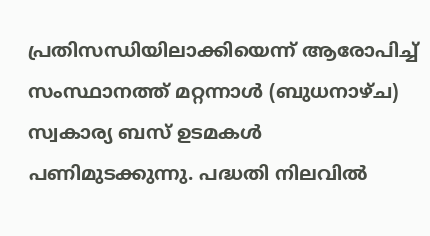പ്രതിസന്ധിയിലാക്കിയെന്ന് ആരോപിച്ച് സംസ്ഥാനത്ത് മറ്റന്നാൾ (ബുധനാഴ്ച) സ്വകാര്യ ബസ് ഉടമകൾ പണിമുടക്കുന്നു. പദ്ധതി നിലവിൽ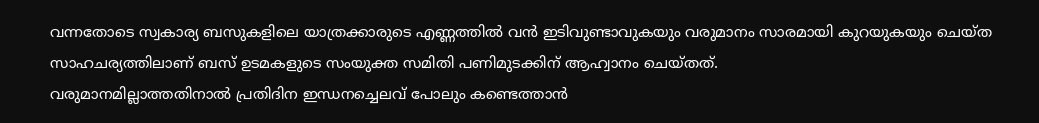വന്നതോടെ സ്വകാര്യ ബസുകളിലെ യാത്രക്കാരുടെ എണ്ണത്തിൽ വൻ ഇടിവുണ്ടാവുകയും വരുമാനം സാരമായി കുറയുകയും ചെയ്ത സാഹചര്യത്തിലാണ് ബസ് ഉടമകളുടെ സംയുക്ത സമിതി പണിമുടക്കിന് ആഹ്വാനം ചെയ്തത്.
വരുമാനമില്ലാത്തതിനാൽ പ്രതിദിന ഇന്ധനച്ചെലവ് പോലും കണ്ടെത്താൻ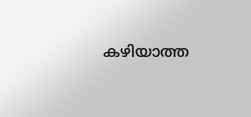കഴിയാത്ത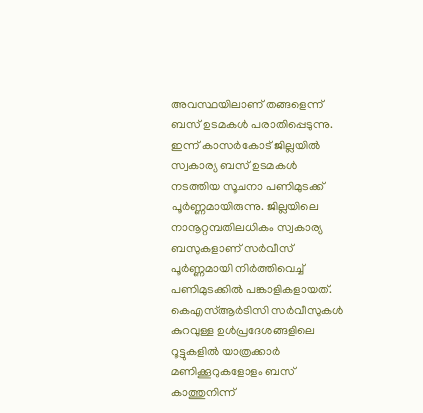അവസ്ഥയിലാണ് തങ്ങളെന്ന് ബസ് ഉടമകൾ പരാതിപ്പെടുന്നു. ഇന്ന് കാസർകോട് ജില്ലയിൽ സ്വകാര്യ ബസ് ഉടമകൾ നടത്തിയ സൂചനാ പണിമുടക്ക് പൂർണ്ണമായിരുന്നു. ജില്ലയിലെ നാനൂറ്റമ്പതിലധികം സ്വകാര്യ ബസുകളാണ് സർവീസ് പൂർണ്ണമായി നിർത്തിവെച്ച് പണിമുടക്കിൽ പങ്കാളികളായത്.
കെഎസ്ആർടിസി സർവീസുകൾ കുറവുള്ള ഉൾപ്രദേശങ്ങളിലെ റൂട്ടുകളിൽ യാത്രക്കാർ മണിക്കൂറുകളോളം ബസ് കാത്തുനിന്ന്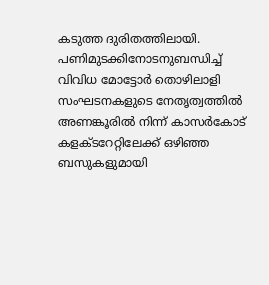കടുത്ത ദുരിതത്തിലായി. പണിമുടക്കിനോടനുബന്ധിച്ച് വിവിധ മോട്ടോർ തൊഴിലാളി സംഘടനകളുടെ നേതൃത്വത്തിൽ അണങ്കൂരിൽ നിന്ന് കാസർകോട് കളക്ടറേറ്റിലേക്ക് ഒഴിഞ്ഞ ബസുകളുമായി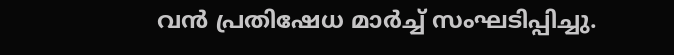വൻ പ്രതിഷേധ മാർച്ച് സംഘടിപ്പിച്ചു.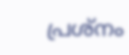പ്രശ്നം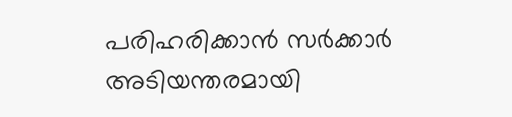പരിഹരിക്കാൻ സർക്കാർ അടിയന്തരമായി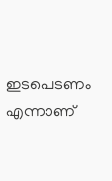ഇടപെടണം എന്നാണ്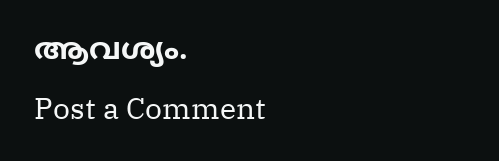ആവശ്യം.
Post a Comment